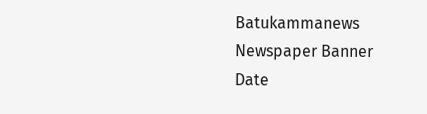Batukammanews
Newspaper Banner
Date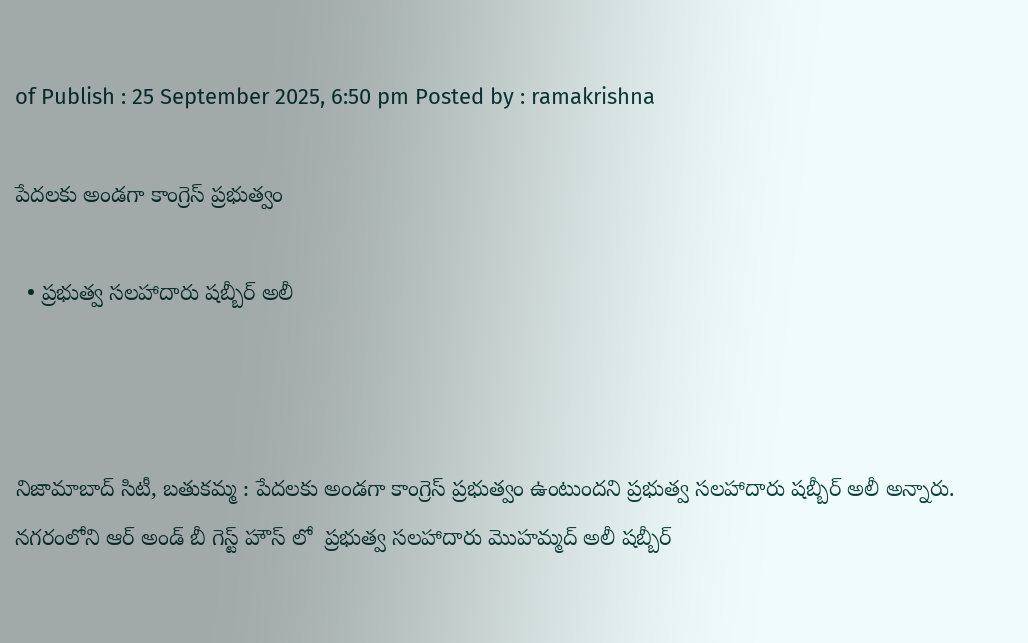of Publish : 25 September 2025, 6:50 pm Posted by : ramakrishna

పేదలకు అండగా కాంగ్రెస్ ప్రభుత్వం

  • ప్రభుత్వ సలహాదారు షబ్బీర్ అలీ



నిజామాబాద్ సిటీ, బతుకమ్మ : పేదలకు అండగా కాంగ్రెస్ ప్రభుత్వం ఉంటుందని ప్రభుత్వ సలహాదారు షబ్బీర్ అలీ అన్నారు. నగరంలోని ఆర్ అండ్ బీ గెస్ట్ హౌస్ లో  ప్రభుత్వ సలహాదారు మొహమ్మద్ అలీ షబ్బీర్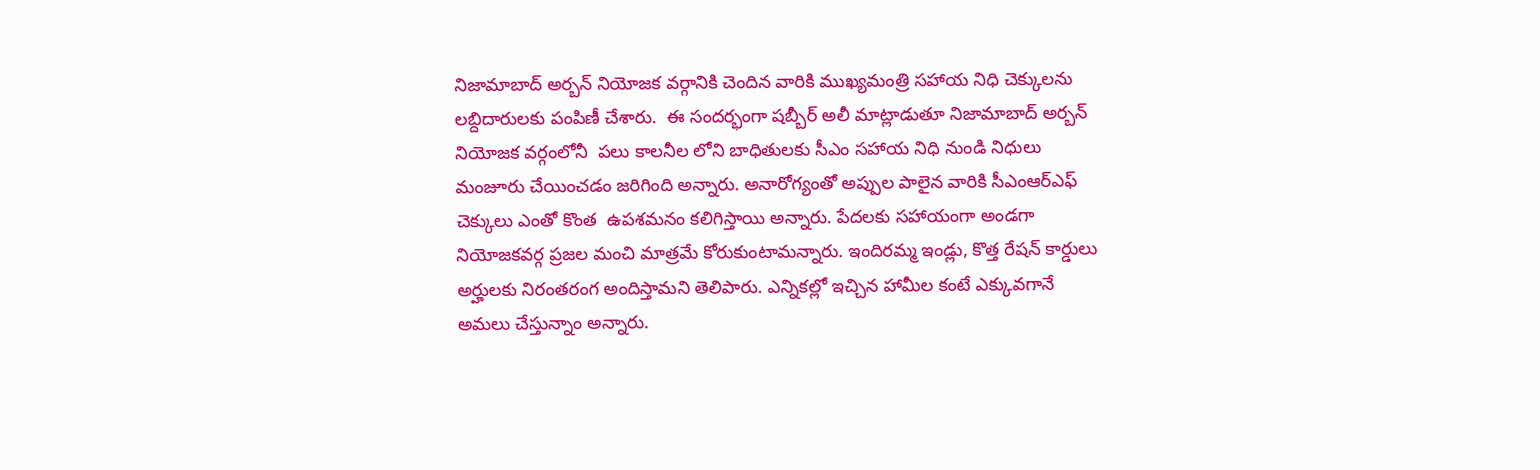నిజామాబాద్ అర్బన్ నియోజక వర్గానికి చెందిన వారికి ముఖ్యమంత్రి సహాయ నిధి చెక్కులను లబ్దిదారులకు పంపిణీ చేశారు.  ఈ సందర్భంగా షబ్బీర్ అలీ మాట్లాడుతూ నిజామాబాద్ అర్బన్ నియోజక వర్గంలోనీ  పలు కాలనీల లోని బాధితులకు సీఎం సహాయ నిధి నుండి నిధులు మంజూరు చేయించడం జరిగింది అన్నారు. అనారోగ్యంతో అప్పుల పాలైన వారికి సీఎంఆర్ఎఫ్ చెక్కులు ఎంతో కొంత  ఉపశమనం కలిగిస్తాయి అన్నారు. పేదలకు సహాయంగా అండగా నియోజకవర్గ ప్రజల మంచి మాత్రమే కోరుకుంటామన్నారు. ఇందిరమ్మ ఇండ్లు, కొత్త రేషన్ కార్డులు అర్హులకు నిరంతరంగ అందిస్తామని తెలిపారు. ఎన్నికల్లో ఇచ్చిన హామీల కంటే ఎక్కువగానే అమలు చేస్తున్నాం అన్నారు.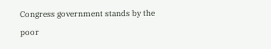Congress government stands by the poor